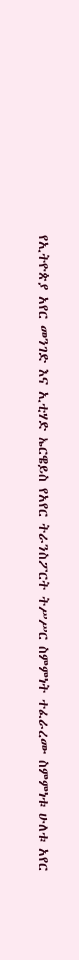የኢትዮጵያ አየር መንገድ እና ኢቲሃድ ኤርዌይስ የአየር ትራንስፖርት ትሥሥር ስምምነት ተፈራረሙ ስምምነቱ ሁለቱ አየር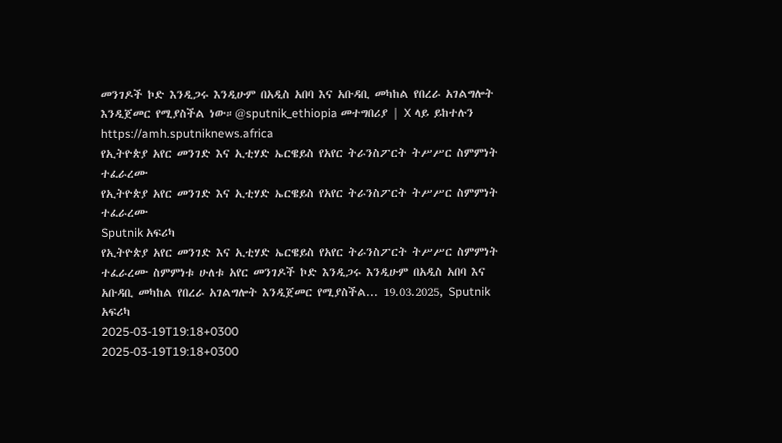መንገዶች ኮድ እንዲጋሩ እንዲሁም በአዲስ አበባ እና አቡዳቢ መካከል የበረራ አገልግሎት እንዲጀመር የሚያስችል ነው።@sputnik_ethiopia መተግበሪያ | X ላይ ይከተሉን
https://amh.sputniknews.africa
የኢትዮጵያ አየር መንገድ እና ኢቲሃድ ኤርዌይስ የአየር ትራንስፖርት ትሥሥር ስምምነት ተፈራረሙ
የኢትዮጵያ አየር መንገድ እና ኢቲሃድ ኤርዌይስ የአየር ትራንስፖርት ትሥሥር ስምምነት ተፈራረሙ
Sputnik አፍሪካ
የኢትዮጵያ አየር መንገድ እና ኢቲሃድ ኤርዌይስ የአየር ትራንስፖርት ትሥሥር ስምምነት ተፈራረሙ ስምምነቱ ሁለቱ አየር መንገዶች ኮድ እንዲጋሩ እንዲሁም በአዲስ አበባ እና አቡዳቢ መካከል የበረራ አገልግሎት እንዲጀመር የሚያስችል... 19.03.2025, Sputnik አፍሪካ
2025-03-19T19:18+0300
2025-03-19T19:18+0300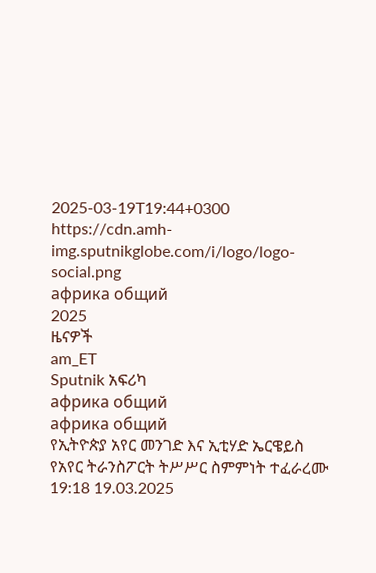2025-03-19T19:44+0300
https://cdn.amh-img.sputnikglobe.com/i/logo/logo-social.png
африка общий
2025
ዜናዎች
am_ET
Sputnik አፍሪካ
африка общий
африка общий
የኢትዮጵያ አየር መንገድ እና ኢቲሃድ ኤርዌይስ የአየር ትራንስፖርት ትሥሥር ስምምነት ተፈራረሙ
19:18 19.03.2025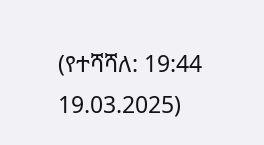(የተሻሻለ: 19:44 19.03.2025)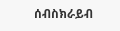ሰብስክራይብ